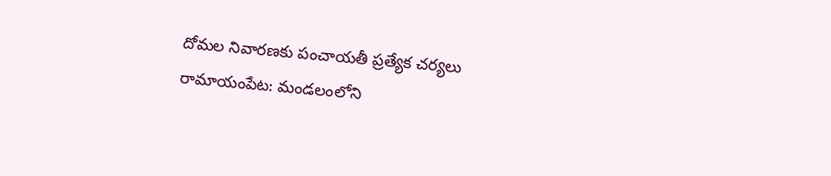దోమల నివారణకు పంచాయతీ ప్రత్యేక చర్యలు
రామాయంపేట: మండలంలోని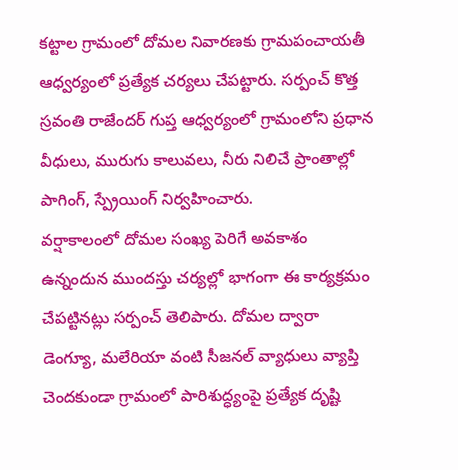కట్టాల గ్రామంలో దోమల నివారణకు గ్రామపంచాయతీ ఆధ్వర్యంలో ప్రత్యేక చర్యలు చేపట్టారు. సర్పంచ్ కొత్త స్రవంతి రాజేందర్ గుప్త ఆధ్వర్యంలో గ్రామంలోని ప్రధాన వీధులు, మురుగు కాలువలు, నీరు నిలిచే ప్రాంతాల్లో పాగింగ్, స్ప్రేయింగ్ నిర్వహించారు.
వర్షాకాలంలో దోమల సంఖ్య పెరిగే అవకాశం ఉన్నందున ముందస్తు చర్యల్లో భాగంగా ఈ కార్యక్రమం చేపట్టినట్లు సర్పంచ్ తెలిపారు. దోమల ద్వారా డెంగ్యూ, మలేరియా వంటి సీజనల్ వ్యాధులు వ్యాప్తి చెందకుండా గ్రామంలో పారిశుద్ధ్యంపై ప్రత్యేక దృష్టి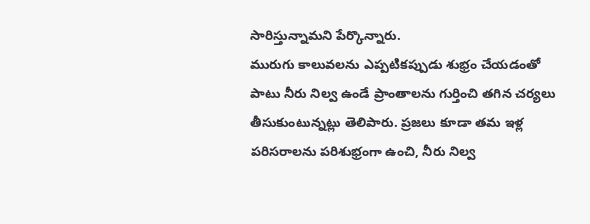సారిస్తున్నామని పేర్కొన్నారు.
మురుగు కాలువలను ఎప్పటికప్పుడు శుభ్రం చేయడంతో పాటు నీరు నిల్వ ఉండే ప్రాంతాలను గుర్తించి తగిన చర్యలు తీసుకుంటున్నట్లు తెలిపారు. ప్రజలు కూడా తమ ఇళ్ల పరిసరాలను పరిశుభ్రంగా ఉంచి, నీరు నిల్వ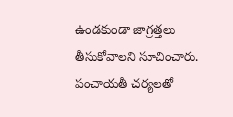ఉండకుండా జాగ్రత్తలు తీసుకోవాలని సూచించారు.
పంచాయతీ చర్యలతో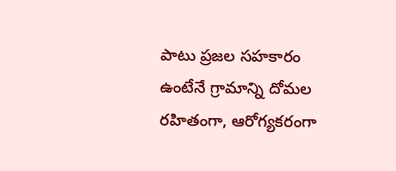పాటు ప్రజల సహకారం ఉంటేనే గ్రామాన్ని దోమల రహితంగా, ఆరోగ్యకరంగా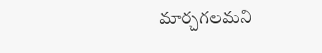మార్చగలమని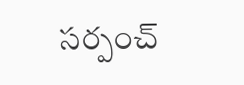సర్పంచ్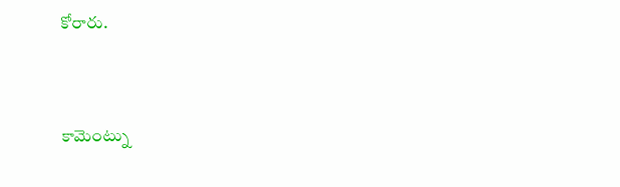కోరారు.


కామెంట్ను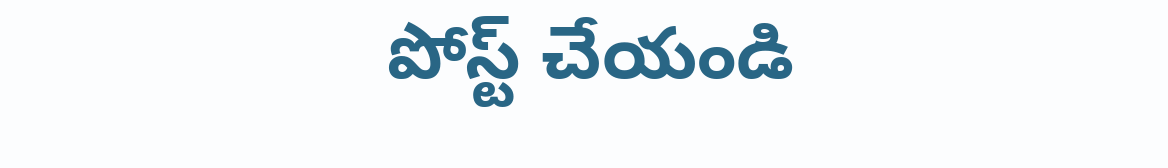పోస్ట్ చేయండి